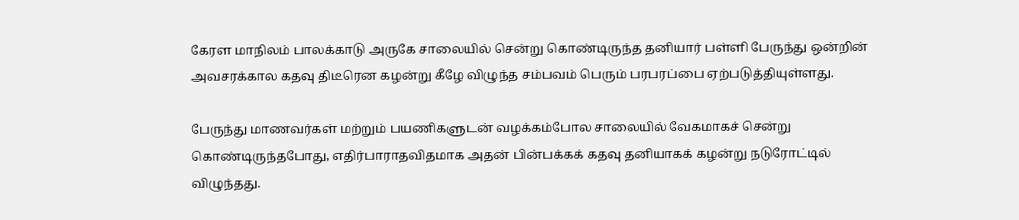கேரள மாநிலம் பாலக்காடு அருகே சாலையில் சென்று கொண்டிருந்த தனியார் பள்ளி பேருந்து ஒன்றின் அவசரக்கால கதவு திடீரென கழன்று கீழே விழுந்த சம்பவம் பெரும் பரபரப்பை ஏற்படுத்தியுள்ளது.

பேருந்து மாணவர்கள் மற்றும் பயணிகளுடன் வழக்கம்போல சாலையில் வேகமாகச் சென்று கொண்டிருந்தபோது, எதிர்பாராதவிதமாக அதன் பின்பக்கக் கதவு தனியாகக் கழன்று நடுரோட்டில் விழுந்தது.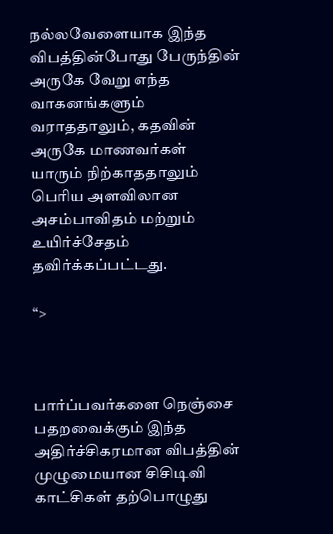நல்லவேளையாக இந்த விபத்தின்போது பேருந்தின் அருகே வேறு எந்த வாகனங்களும் வராததாலும், கதவின் அருகே மாணவர்கள் யாரும் நிற்காததாலும் பெரிய அளவிலான அசம்பாவிதம் மற்றும் உயிர்ச்சேதம் தவிர்க்கப்பட்டது.

“>



பார்ப்பவர்களை நெஞ்சை பதறவைக்கும் இந்த அதிர்ச்சிகரமான விபத்தின் முழுமையான சிசிடிவி காட்சிகள் தற்பொழுது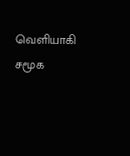வெளியாகி சமூக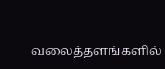வலைத்தளங்களில்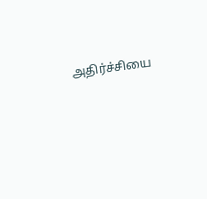அதிர்ச்சியை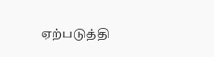ஏற்படுத்தி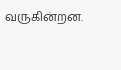வருகின்றன.